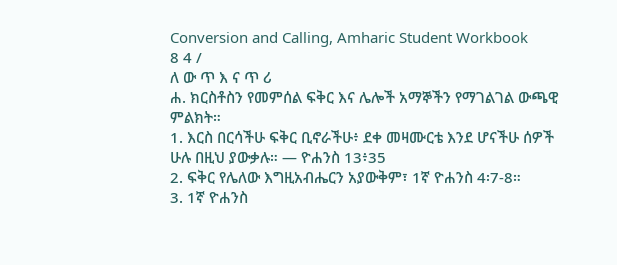Conversion and Calling, Amharic Student Workbook
8 4 /
ለ ው ጥ እ ና ጥ ሪ
ሐ. ክርስቶስን የመምሰል ፍቅር እና ሌሎች አማኞችን የማገልገል ውጫዊ ምልክት።
1. እርስ በርሳችሁ ፍቅር ቢኖራችሁ፥ ደቀ መዛሙርቴ እንደ ሆናችሁ ሰዎች ሁሉ በዚህ ያውቃሉ። — ዮሐንስ 13፥35
2. ፍቅር የሌለው እግዚአብሔርን አያውቅም፣ 1ኛ ዮሐንስ 4፡7-8።
3. 1ኛ ዮሐንስ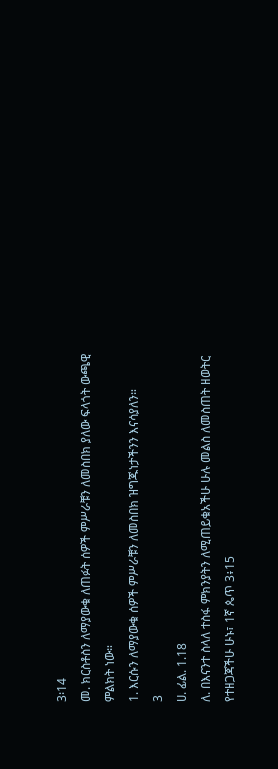3፡14
መ. ክርስቶስን ለማያውቁ ለጠፉት ሰዎች ምሥራቹን ለመስበክ ያለው ፍላጎት ውጫዊ ምልክት ነው።
1. እርሱን ለማያውቁ ሰዎች ምሥራቹን ለመስበክ ዝግጁነታችንን እናሳያለን።
3
ሀ. ፊል. 1.18
ለ. በእናንተ ስላለ ተስፋ ምክንያትን ለሚጠይቁአችሁ ሁሉ መልስ ለመስጠት ዘወትር የተዘጋጃችሁ ሁኑ፣ 1ኛ ጴጥ 3፥15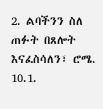2. ልባችንን ስለ ጠፉት በጸሎት እናፈስሳለን፣ ሮሜ. 10.1.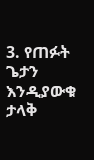3. የጠፉት ጌታን እንዲያውቁ ታላቅ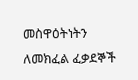መስዋዕትነትን ለመክፈል ፈቃደኞች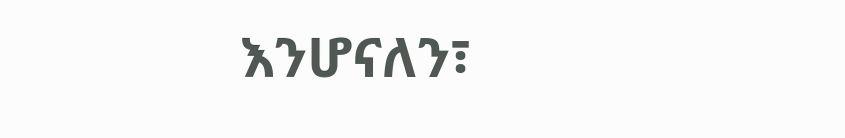እንሆናለን፣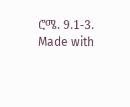ሮሜ. 9.1-3.
Made with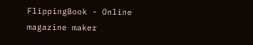FlippingBook - Online magazine maker